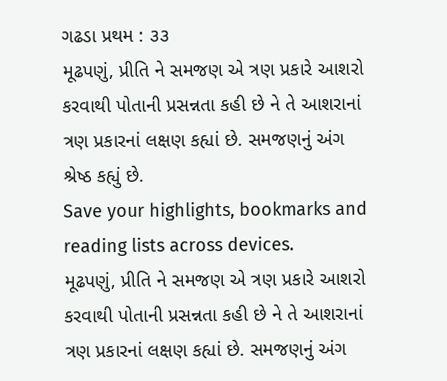ગઢડા પ્રથમ : ૩૩
મૂઢપણું, પ્રીતિ ને સમજણ એ ત્રણ પ્રકારે આશરો કરવાથી પોતાની પ્રસન્નતા કહી છે ને તે આશરાનાં ત્રણ પ્રકારનાં લક્ષણ કહ્યાં છે. સમજણનું અંગ શ્રેષ્ઠ કહ્યું છે.
Save your highlights, bookmarks and reading lists across devices.
મૂઢપણું, પ્રીતિ ને સમજણ એ ત્રણ પ્રકારે આશરો કરવાથી પોતાની પ્રસન્નતા કહી છે ને તે આશરાનાં ત્રણ પ્રકારનાં લક્ષણ કહ્યાં છે. સમજણનું અંગ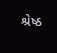શ્રેષ્ઠ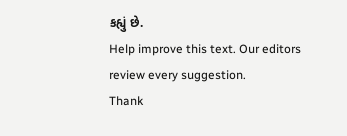કહ્યું છે.
Help improve this text. Our editors review every suggestion.
Thank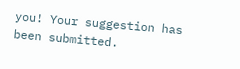you! Your suggestion has been submitted.